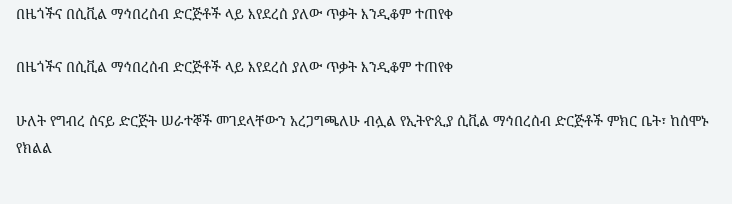በዜጎችና በሲቪል ማኅበረሰብ ድርጅቶች ላይ እየደረሰ ያለው ጥቃት እንዲቆም ተጠየቀ

በዜጎችና በሲቪል ማኅበረሰብ ድርጅቶች ላይ እየደረሰ ያለው ጥቃት እንዲቆም ተጠየቀ

ሁለት የግብረ ሰናይ ድርጅት ሠራተኞች መገደላቸውን አረጋግጫለሁ ብሏል የኢትዮጲያ ሲቪል ማኅበረሰብ ድርጅቶች ምክር ቤት፣ ከሰሞኑ የክልል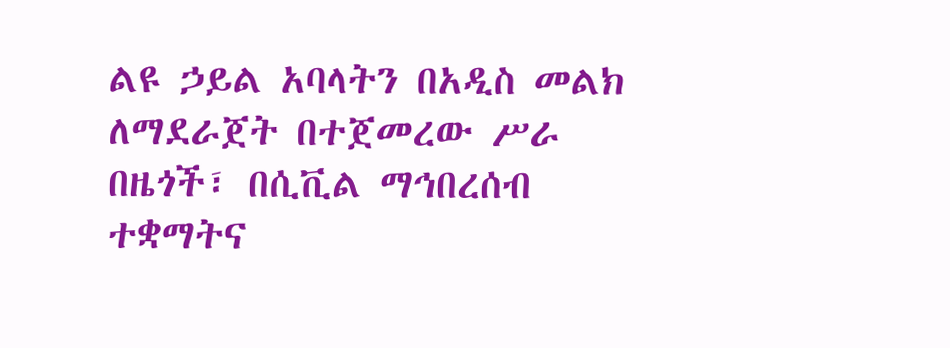ልዩ ኃይል አባላትን በአዲስ መልክ ለማደራጀት በተጀመረው ሥራ በዜጎች፣ በሲቪል ማኅበረሰብ ተቋማትና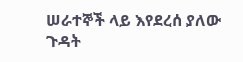ሠራተኞች ላይ እየደረሰ ያለው ጉዳት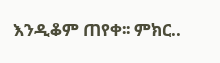እንዲቆም ጠየቀ፡፡ ምክር..